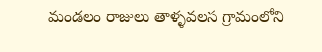మండలం రాజులు తాళ్ళవలస గ్రామంలోని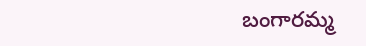బంగారమ్మ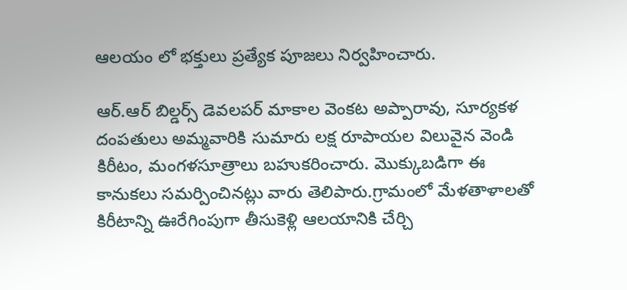ఆలయం లో భక్తులు ప్రత్యేక పూజలు నిర్వహించారు.

ఆర్.ఆర్ బిల్డర్స్ డెవలపర్ మాకాల వెంకట అప్పారావు, సూర్యకళ దంపతులు అమ్మవారికి సుమారు లక్ష రూపాయల విలువైన వెండి కిరీటం, మంగళసూత్రాలు బహుకరించారు. మొక్కుబడిగా ఈ కానుకలు సమర్పించినట్లు వారు తెలిపారు.గ్రామంలో మేళతాళాలతో కిరీటాన్ని ఊరేగింపుగా తీసుకెళ్లి ఆలయానికి చేర్చి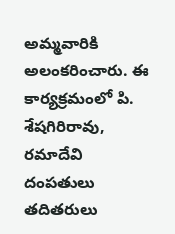అమ్మవారికి అలంకరించారు. ఈ కార్యక్రమంలో పి. శేషగిరిరావు, రమాదేవి దంపతులు తదితరులు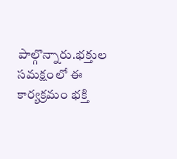పాల్గొన్నారు.భక్తుల సమక్షంలో ఈ కార్యక్రమం భక్తి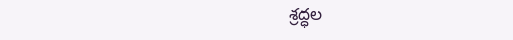శ్రద్ధల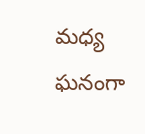మధ్య ఘనంగా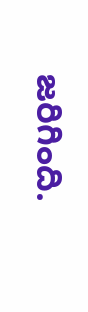జరిగింది.